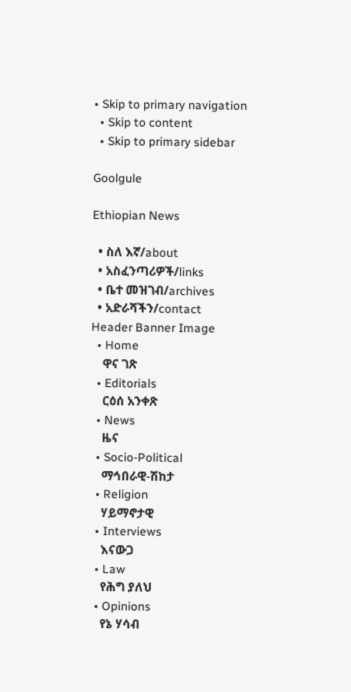• Skip to primary navigation
  • Skip to content
  • Skip to primary sidebar

Goolgule

Ethiopian News

  • ስለ እኛ/about
  • አስፈንጣሪዎች/links
  • ቤተ መዝገብ/archives
  • አድራሻችን/contact
Header Banner Image
  • Home
    ዋና ገጽ
  • Editorials
    ርዕሰ አንቀጽ
  • News
    ዜና
  • Socio-Political
    ማኅበራዊ-ሽከታ
  • Religion
    ሃይማኖታዊ
  • Interviews
    እናውጋ
  • Law
    የሕግ ያለህ
  • Opinions
    የኔ ሃሳብ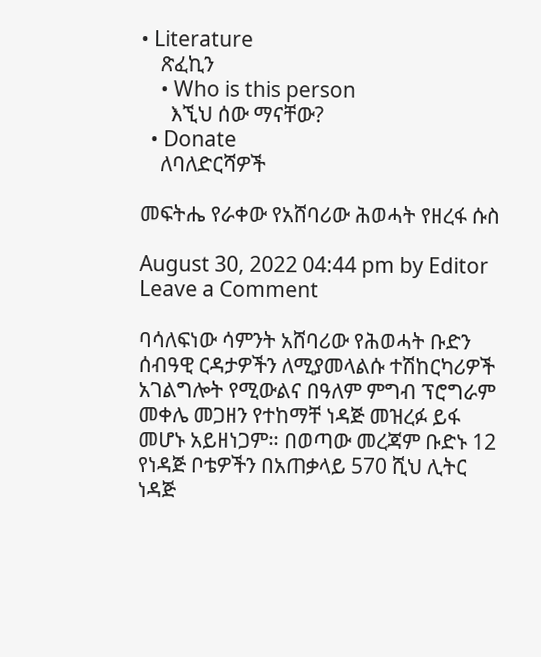• Literature
    ጽፈኪን
    • Who is this person
      እኚህ ሰው ማናቸው?
  • Donate
    ለባለድርሻዎች

መፍትሔ የራቀው የአሸባሪው ሕወሓት የዘረፋ ሱስ

August 30, 2022 04:44 pm by Editor Leave a Comment

ባሳለፍነው ሳምንት አሸባሪው የሕወሓት ቡድን ሰብዓዊ ርዳታዎችን ለሚያመላልሱ ተሽከርካሪዎች አገልግሎት የሚውልና በዓለም ምግብ ፕሮግራም መቀሌ መጋዘን የተከማቸ ነዳጅ መዝረፉ ይፋ መሆኑ አይዘነጋም። በወጣው መረጃም ቡድኑ 12 የነዳጅ ቦቴዎችን በአጠቃላይ 570 ሺህ ሊትር ነዳጅ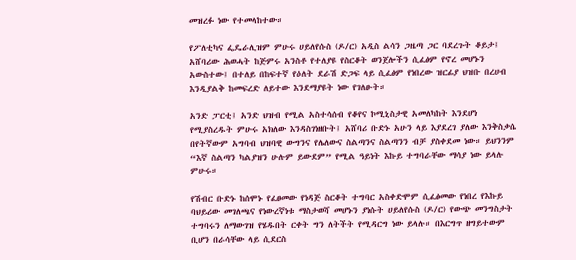መዝረፉ ነው የተመላከተው።

የፖለቲካና ፌዴራሊዝም ምሁሩ ሀይለየሱስ (ዶ/ር) አዲስ ልሳን ጋዜጣ ጋር ባደረጉት ቆይታ፤ አሸባሪው ሕወሓት ከጅምሩ አንስቶ የተለያዩ የስርቆት ወንጀሎችን ሲፈፅም የኖረ መሆኑን አውስተው፤ በተለይ በከፍተኛ የዕለት ደራሽ ድጋፍ ላይ ሲፈፅም የነበረው ዝርፊያ ህዝቡ በረሀብ እንዲያልቅ ከመፍረድ ለይተው እንደማያዩት ነው የገለፁት።

አንድ ፓርቲ፤ አንድ ህዝብ የሚል አስተሳሰብ የቆየና ኮሚኒስታዊ አመለካከት እንደሆነ የሚያስረዱት ምሁሩ አክለው እንዳስገነዘቡት፤ አሸባሪ ቡድኑ አሁን ላይ እያደረገ ያለው እንቅስቃሴ በየትኛውም አግባብ ህዝባዊ ውግንና የሌለውና ስልጣንና ስልጣንን ብቻ ያስቀደመ ነው። ይህንንም “እኛ ስልጣን ካልያዝን ሁሉም ይውደም” የሚል ዓይነት እኩይ ተግባራቸው ማሳያ ነው ይላሉ ምሁሩ።

የሽብር ቡድኑ ከሰሞኑ የፈፀመው የነዳጅ ስርቆት ተግባር አስቀድሞም ሲፈፅመው የነበረ የእኩይ ባህይሪው መገለጫና የነውረኛነቱ ማስታወሻ መሆኑን ያነሱት ሀይለየሱስ (ዶ/ር) የውጭ መንግስታት ተግባሩን ለማውገዝ የሄዱበት ርቀት ግን ለትችት የሚዳርግ ነው ይላሉ። በእርግጥ ዘግይተውም ቢሆን በራሳቸው ላይ ሲደርስ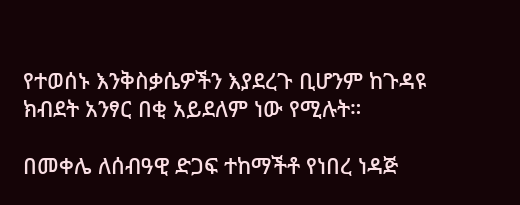የተወሰኑ እንቅስቃሴዎችን እያደረጉ ቢሆንም ከጉዳዩ ክብደት አንፃር በቂ አይደለም ነው የሚሉት።

በመቀሌ ለሰብዓዊ ድጋፍ ተከማችቶ የነበረ ነዳጅ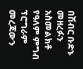በሽብር ቡድኑ መዘረፉን አስመልክቶ የዓለም ምግብ ፕሮግራም መረጃውን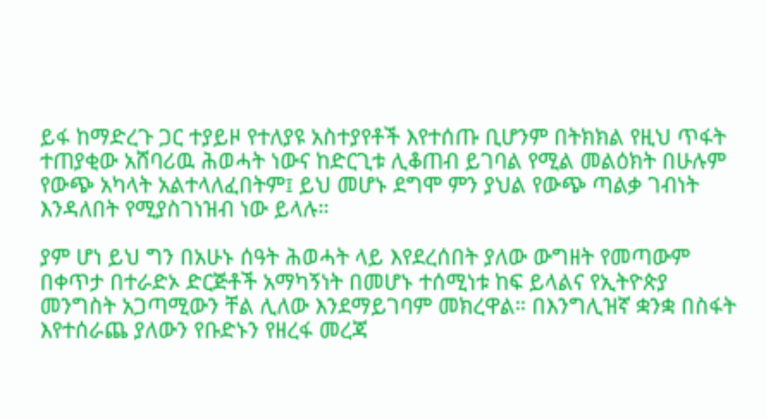ይፋ ከማድረጉ ጋር ተያይዞ የተለያዩ አስተያየቶች እየተሰጡ ቢሆንም በትክክል የዚህ ጥፋት ተጠያቂው አሸባሪዉ ሕወሓት ነውና ከድርጊቱ ሊቆጠብ ይገባል የሚል መልዕክት በሁሉም የውጭ አካላት አልተላለፈበትም፤ ይህ መሆኑ ደግሞ ምን ያህል የውጭ ጣልቃ ገብነት እንዳለበት የሚያስገነዝብ ነው ይላሉ።

ያም ሆነ ይህ ግን በአሁኑ ሰዓት ሕወሓት ላይ እየደረሰበት ያለው ውግዘት የመጣውም በቀጥታ በተራድኦ ድርጅቶች አማካኝነት በመሆኑ ተሰሚነቱ ከፍ ይላልና የኢትዮጵያ መንግስት አጋጣሚውን ቸል ሊለው እንደማይገባም መክረዋል። በእንግሊዝኛ ቋንቋ በስፋት እየተሰራጨ ያለውን የቡድኑን የዘረፋ መረጃ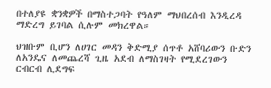በተለያዩ ቋንቋዎች በማስተጋባት የዓለም ማህበረሰብ እንዲረዳ ማድረግ ይገባል ሲሉም መክረዋል።

ህዝቡም ቢሆን ለሀገር መዳን ቅድሚያ ሰጥቶ አሸባሪውን ቡድን ለአንዴና ለመጨረሻ ጊዜ አደብ ለማስገዛት የሚደረገውን ርብርብ ሊደግፍ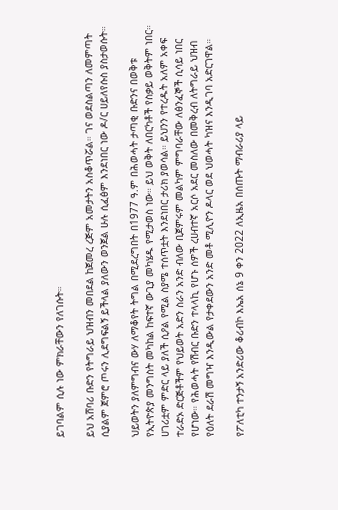ይገባልም ሲሉ ነው ምክራቸውን የለገሱት።

ይህ አሸባሪ ቡድን የትግራይ ህዝብን መበደል ከጀመረ ረጅም አመታትን አስቆጥሯል። ገና ወደስልጣን ለመምጣት ሲያልም ጀምሮ ጦሩን ሊደግፍልኝ ይችላል ያለውን ወንጀል ሁሉ ሲፈፅም እንደነበር ነው ዶ/ር ሀይለየሱስ ያስታወሱት።

ህይወትን ያለምግብና ውሃ ለማቆየት ትግል በሚደረግበት በ1977 ዓ.ም በሕወሓት ታጣቂ ቡድንና በወቅቱ የኢትዮጵያ መንግስት መካከል ከፍተኛ ውጊያ መካሄዱ የሚታወስ ነው። ይህ ወቅት ለበርካቶች የስቃይ ወቅትም ነበር። ሀገሪቷም ምድር ላይ ያለች ሲዖል የሚል ስያሜ ተሰጥቷት እንደነበር ታሪክ ያወሳል። ይህንን የተረዱት አለም አቀፍ ተራድኦ ድርጅቶችም የህይወት አድን ስራን አንድ ብለው ቢጀምሩም መልካም ምግባራቸው ለፅንፈኞች ሲሳይ ነበር የሆነው። የሕወሓት የሽብር ቡድን ተላላኪ የሆኑ ሰዎች ረሀብተኛ አርሶ አደር መስለው በመቅረብ ለትግራይ ህዝብ የዕለት ደራሽ መግዣ እንዲውል የታቀደውን አንድ መቶ ሚሊዮን ዶላር ወደ ህወሓት ካዝና እንዲገባ አድርገዋል።

የፖለቲካ ተንታኝ አንድሪው ቆሪብኮ እኤአ ሰኔ 9 ቀን 2022 ለኢዜአ በሰጡት ማብራሪያ ላይ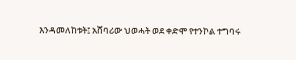እንዳመለከቱት፤ አሸባሪው ህወሓት ወደ ቀድሞ የተንኮል ተግባሩ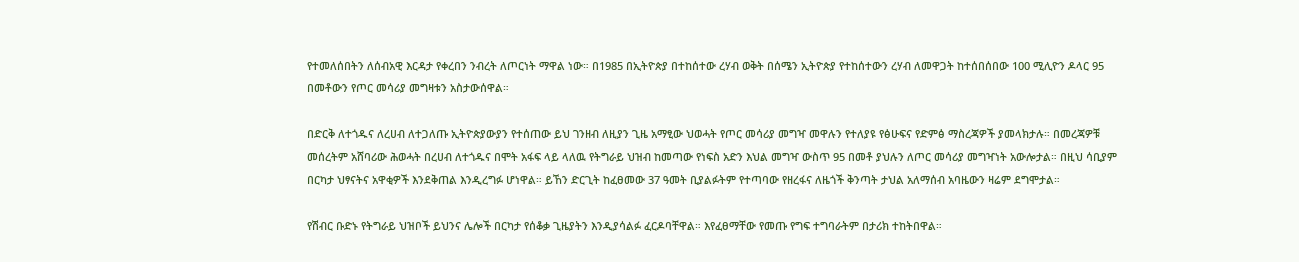የተመለሰበትን ለሰብአዊ እርዳታ የቀረበን ንብረት ለጦርነት ማዋል ነው። በ1985 በኢትዮጵያ በተከሰተው ረሃብ ወቅት በሰሜን ኢትዮጵያ የተከሰተውን ረሃብ ለመዋጋት ከተሰበሰበው 100 ሚሊዮን ዶላር 95 በመቶውን የጦር መሳሪያ መግዛቱን አስታውሰዋል።

በድርቅ ለተጎዱና ለረሀብ ለተጋለጡ ኢትዮጵያውያን የተሰጠው ይህ ገንዘብ ለዚያን ጊዜ አማፂው ህወሓት የጦር መሳሪያ መግዣ መዋሉን የተለያዩ የፅሁፍና የድምፅ ማስረጃዎች ያመላክታሉ። በመረጃዎቹ መሰረትም አሸባሪው ሕወሓት በረሀብ ለተጎዱና በሞት አፋፍ ላይ ላለዉ የትግራይ ህዝብ ከመጣው የነፍስ አድን እህል መግዣ ውስጥ 95 በመቶ ያህሉን ለጦር መሳሪያ መግዣነት አውሎታል። በዚህ ሳቢያም በርካታ ህፃናትና አዋቂዎች እንደቅጠል እንዲረግፉ ሆነዋል። ይኸን ድርጊት ከፈፀመው 37 ዓመት ቢያልፉትም የተጣባው የዘረፋና ለዜጎች ቅንጣት ታህል አለማሰብ አባዜውን ዛሬም ደግሞታል።

የሽብር ቡድኑ የትግራይ ህዝቦች ይህንና ሌሎች በርካታ የሰቆቃ ጊዜያትን እንዲያሳልፉ ፈርዶባቸዋል። እየፈፀማቸው የመጡ የግፍ ተግባራትም በታሪክ ተከትበዋል።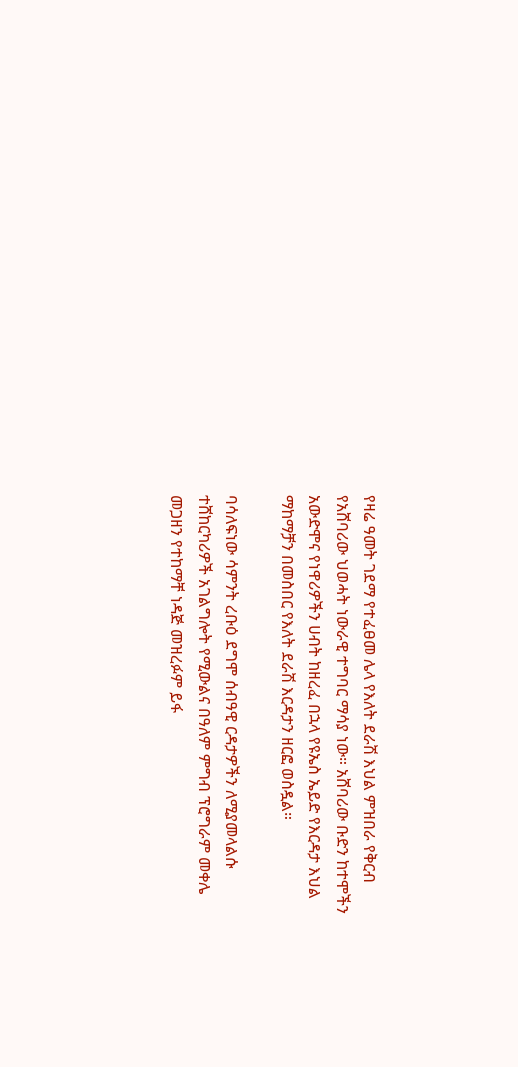የዛሬ ዓመት ገደማ የተፈፀመ ሌላ የእለት ደራሽ እህል ምዝበራ የቅርብ የአሸባሪው ህወሓት ነውራዊ ተግባር ማሳያ ነው። አሸባሪው ቡድን ከተሞችን አውድሞና የነዋሪዎችን ሀብት ከዘረፈ በኋላ የዩኤስ ኤይድ የእርዳታ እህል ማከማቻን በመስበር የእለት ደራሽ እርዳታን ዘርፎ ወስዷል።

ባሳለፍነው ሳምንት ረቡዕ ደግሞ ሰብዓዊ ርዳታዎችን ለሚያመላልሱ ተሸከርካሪዎች አገልግሎት የሚውልና በዓለም ምግብ ፕሮግራም መቀሌ መጋዘን የተከማቸ ነዳጅ መዝረፉም ይፋ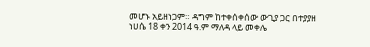መሆኑ አይዘነጋም። ዳግም ከተቀሰቀሰው ውጊያ ጋር በተያያዘ ነሀሴ 18 ቀን 2014 ዓ.ም ማለዳ ላይ መቀሌ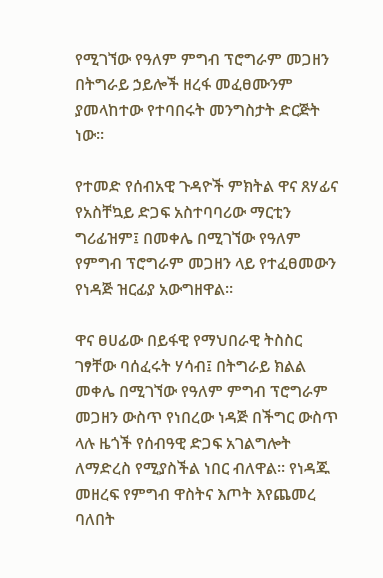የሚገኘው የዓለም ምግብ ፕሮግራም መጋዘን በትግራይ ኃይሎች ዘረፋ መፈፀሙንም ያመላከተው የተባበሩት መንግስታት ድርጅት ነው።

የተመድ የሰብአዊ ጉዳዮች ምክትል ዋና ጸሃፊና የአስቸኳይ ድጋፍ አስተባባሪው ማርቲን ግሪፊዝም፤ በመቀሌ በሚገኘው የዓለም የምግብ ፕሮግራም መጋዘን ላይ የተፈፀመውን የነዳጅ ዝርፊያ አውግዘዋል።

ዋና ፀሀፊው በይፋዊ የማህበራዊ ትስስር ገፃቸው ባሰፈሩት ሃሳብ፤ በትግራይ ክልል መቀሌ በሚገኘው የዓለም ምግብ ፕሮግራም መጋዘን ውስጥ የነበረው ነዳጅ በችግር ውስጥ ላሉ ዜጎች የሰብዓዊ ድጋፍ አገልግሎት ለማድረስ የሚያስችል ነበር ብለዋል። የነዳጁ መዘረፍ የምግብ ዋስትና እጦት እየጨመረ ባለበት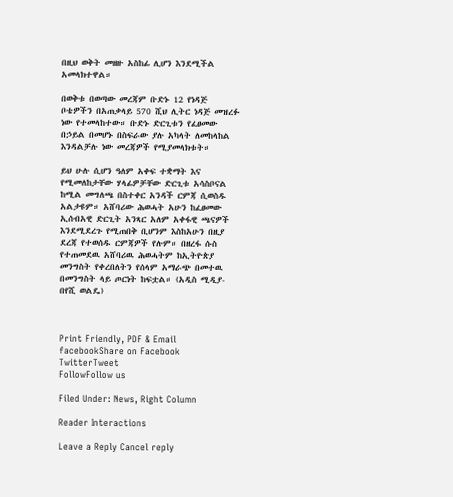በዚህ ወቅት መዘዙ አስከፊ ሊሆን እንደሚችል አመላክተዋል።

በወቅቱ በወጣው መረጃም ቡድኑ 12 የነዳጅ ቦቴዎችን በአጠቃላይ 570 ሺህ ሊትር ነዳጅ መዝረፉ ነው የተመላከተው። ቡድኑ ድርጊቱን የፈፀመው በኃይል በመሆኑ በስፍራው ያሉ አካላት ለመከላከል እንዳልቻሉ ነው መረጃዎች የሚያመላክቱት።

ይህ ሁሉ ሲሆን ዓለም አቀፍ ተቋማት እና የሚመለከታቸው ሃላፊዎቻቸው ድርጊቱ አሳስቦናል ከሚል መግለጫ በስተቀር አንዳች ርምጃ ሲወስዱ አልታዩም። አሸባሪው ሕወሓት አሁን ከፈፀመው ኢሰብአዊ ድርጊት አንጻር አለም አቀፋዊ ጫናዎች እንደሚደረጉ የሚጠበቅ ቢሆንም እስከአሁን በዚያ ደረጃ የተወሰዱ ርምጃዎች የሉም። በዘረፋ ሱስ የተጠመደዉ አሸባሪዉ ሕወሓትም ከኢትዮጵያ መንግስት የቀረበለትን የሰላም አማራጭ በመተዉ በመንግስት ላይ ጦርነት ከፍቷል። (አዲስ ሚዲያ-በየሺ ወልዴ)



Print Friendly, PDF & Email
facebookShare on Facebook
TwitterTweet
FollowFollow us

Filed Under: News, Right Column

Reader Interactions

Leave a Reply Cancel reply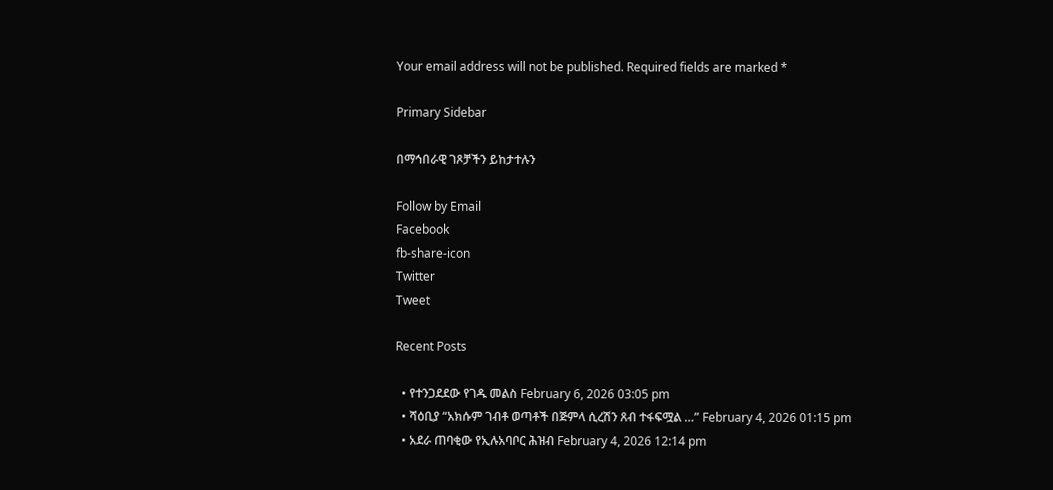Your email address will not be published. Required fields are marked *

Primary Sidebar

በማኅበራዊ ገጾቻችን ይከታተሉን

Follow by Email
Facebook
fb-share-icon
Twitter
Tweet

Recent Posts

  • የተንጋደደው የገዱ መልስ February 6, 2026 03:05 pm
  • ሻዕቢያ “አክሱም ገብቶ ወጣቶች በጅምላ ሲረሽን ጸብ ተፋፍሟል …” February 4, 2026 01:15 pm
  • አደራ ጠባቂው የኢሉአባቦር ሕዝብ February 4, 2026 12:14 pm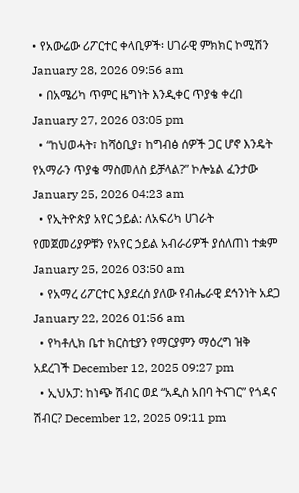• የአውሬው ሪፖርተር ቀላቢዎች፡ ሀገራዊ ምክክር ኮሚሽን January 28, 2026 09:56 am
  • በአሜሪካ ጥምር ዜግነት እንዲቀር ጥያቄ ቀረበ January 27, 2026 03:05 pm
  • “ከህወሓት፣ ከሻዕቢያ፣ ከግብፅ ሰዎች ጋር ሆኖ እንዴት የአማራን ጥያቄ ማስመለስ ይቻላል?” ኮሎኔል ፈንታው January 25, 2026 04:23 am
  • የኢትዮጵያ አየር ኃይል: ለአፍሪካ ሀገራት የመጀመሪያዎቹን የአየር ኃይል አብራሪዎች ያሰለጠነ ተቋም January 25, 2026 03:50 am
  • የአማረ ሪፖርተር እያደረሰ ያለው የብሔራዊ ደኅንነት አደጋ January 22, 2026 01:56 am
  • የካቶሊክ ቤተ ክርስቲያን የማርያምን ማዕረግ ዝቅ አደረገች December 12, 2025 09:27 pm
  • ኢህአፓ: ከነጭ ሽብር ወደ “አዲስ አበባ ትናገር” የጎዳና ሽብር? December 12, 2025 09:11 pm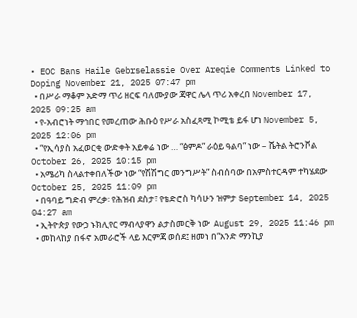• EOC Bans Haile Gebrselassie Over Areqie Comments Linked to Doping November 21, 2025 07:47 pm
  • በሥራ ማቆም አድማ ጥሪ ዘርፍ ባለሙያው ጃዋር ሌላ ጥሪ አቀረበ November 17, 2025 09:25 am
  • የ-አብሮነት ማኅበር የመረጠው ሕቡዕ የሥራ አስፈጻሚ ኮሚቴ ይፋ ሆነ November 5, 2025 12:06 pm
  • “የኢሳያስ አፈወርቂ ውድቀት አይቀሬ ነው … “ፅምዶ” ራዕይ ዓልባ” ነው – ሼትል ትሮንቮል October 26, 2025 10:15 pm
  • አሜሪካ ስላልተቀበለችው ነው “የሽሽግር መንግሥት” ስብሰባው በአምስተርዳም ተካሄደው October 25, 2025 11:09 pm
  • በዓባይ ግድብ ምረቃ፡ የሕዝብ ደስታ፣ የቴድሮስ ካሳሁን ዝምታ September 14, 2025 04:27 am
  • ኢትዮጵያ የውኃ ኑክሊየር ማብላያዋን ልታስመርቅ ነው  August 29, 2025 11:46 pm
  • መከላከያ በፋኖ አመራሮች ላይ እርምጃ ወሰደ፤ ዘመነ በ“አንድ ማንኪያ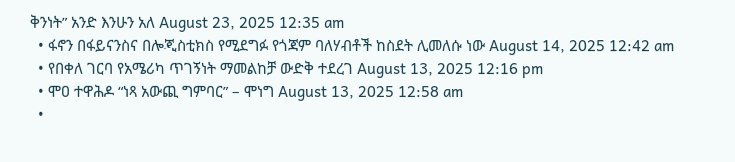ቅንነት” አንድ እንሁን አለ August 23, 2025 12:35 am
  • ፋኖን በፋይናንስና በሎጂስቲክስ የሚደግፉ የጎጃም ባለሃብቶች ከስደት ሊመለሱ ነው August 14, 2025 12:42 am
  • የበቀለ ገርባ የአሜሪካ ጥገኝነት ማመልከቻ ውድቅ ተደረገ August 13, 2025 12:16 pm
  • ሞዐ ተዋሕዶ “ነጻ አውጪ ግምባር” – ሞነግ August 13, 2025 12:58 am
  •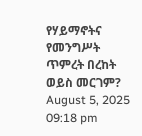የሃይማኖትና የመንግሥት ጥምረት በረከት ወይስ መርገም?  August 5, 2025 09:18 pm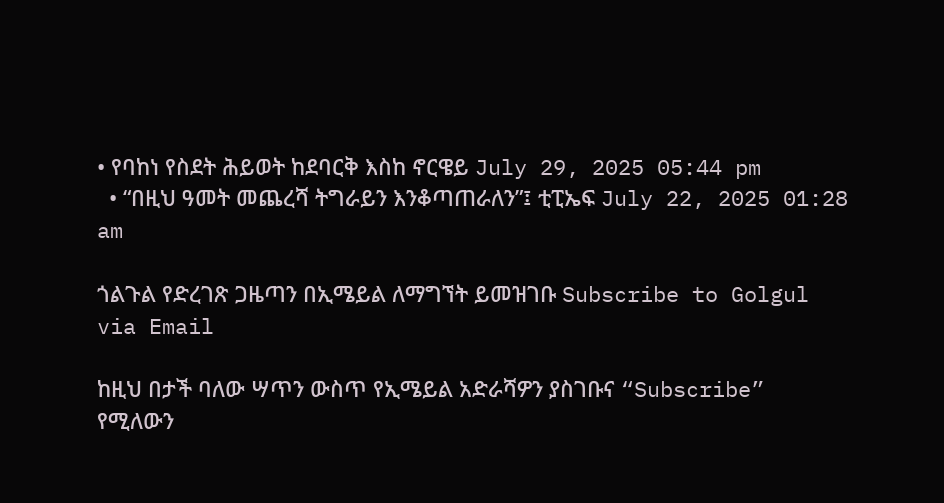• የባከነ የስደት ሕይወት ከደባርቅ እስከ ኖርዌይ July 29, 2025 05:44 pm
  • “በዚህ ዓመት መጨረሻ ትግራይን እንቆጣጠራለን”፤ ቲፒኤፍ July 22, 2025 01:28 am

ጎልጉል የድረገጽ ጋዜጣን በኢሜይል ለማግኘት ይመዝገቡ Subscribe to Golgul via Email

ከዚህ በታች ባለው ሣጥን ውስጥ የኢሜይል አድራሻዎን ያስገቡና “Subscribe” የሚለውን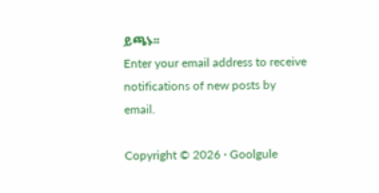ይጫኑ፡፡
Enter your email address to receive notifications of new posts by email.

Copyright © 2026 · Goolgule